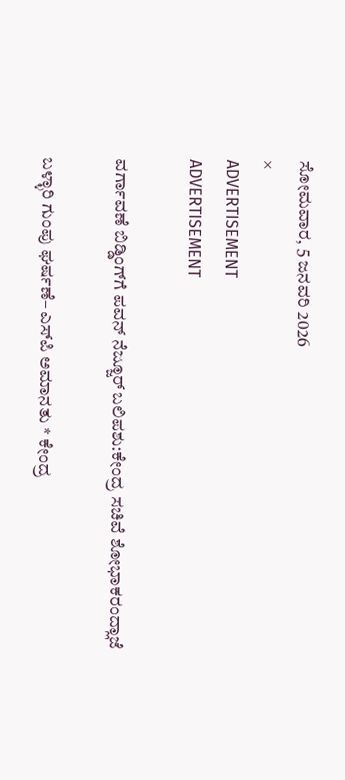ಸೋಮವಾರ, 5 ಜನವರಿ 2026
×
ADVERTISEMENT
ADVERTISEMENT

ವರ್ಗಾವಣೆ ಬಿಡ್ಡಿಂಗ್‌ಗೆ ಪವನ್‌ ನೆಜ್ಜೂರ್ ಬಲಿಪಶು:ಕೇಂದ್ರ ಸಚಿವೆ ಶೋಭಾಕರಂದ್ಲಾಜೆ

ಬಳ್ಳಾರಿ ಗುಂಪು ಘರ್ಷಣೆ– ಎಸ್‌ಪಿ ಅಮಾನತು * ಕೇಂದ್ರ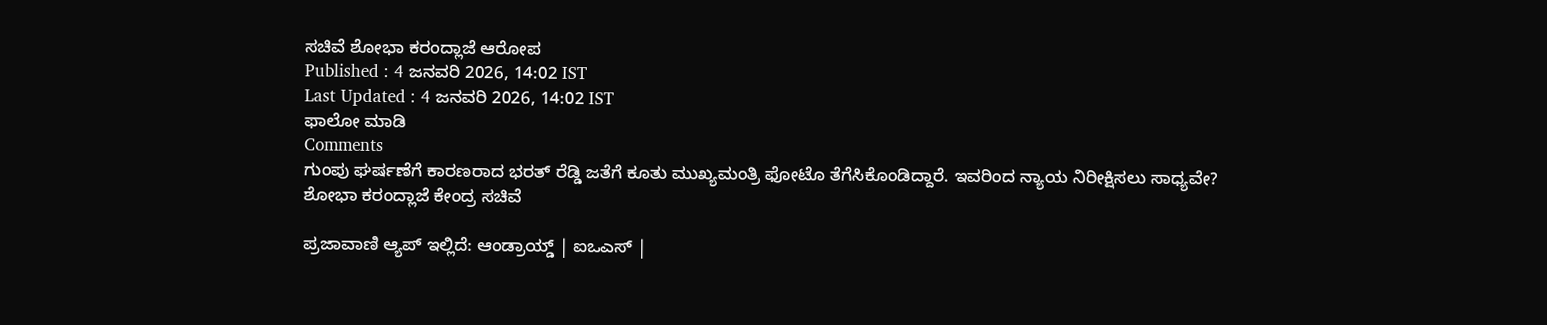ಸಚಿವೆ ಶೋಭಾ ಕರಂದ್ಲಾಜೆ ಆರೋಪ
Published : 4 ಜನವರಿ 2026, 14:02 IST
Last Updated : 4 ಜನವರಿ 2026, 14:02 IST
ಫಾಲೋ ಮಾಡಿ
Comments
ಗುಂಪು ಘರ್ಷಣೆಗೆ ಕಾರಣರಾದ ಭರತ್‌ ರೆಡ್ಡಿ ಜತೆಗೆ ಕೂತು ಮುಖ್ಯಮಂತ್ರಿ ಫೋಟೊ ತೆಗೆಸಿಕೊಂಡಿದ್ದಾರೆ. ಇವರಿಂದ ನ್ಯಾಯ ನಿರೀಕ್ಷಿಸಲು ಸಾಧ್ಯವೇ?
ಶೋಭಾ ಕರಂದ್ಲಾಜೆ ಕೇಂದ್ರ ಸಚಿವೆ

ಪ್ರಜಾವಾಣಿ ಆ್ಯಪ್ ಇಲ್ಲಿದೆ: ಆಂಡ್ರಾಯ್ಡ್ | ಐಒಎಸ್ |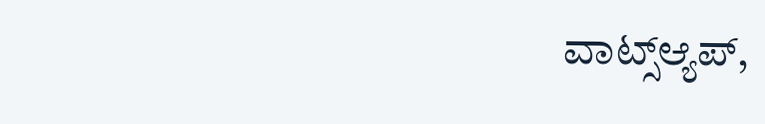ವಾಟ್ಸ್ಆ್ಯಪ್,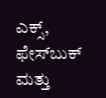ಎಕ್ಸ್, ಫೇಸ್‌ಬುಕ್ ಮತ್ತು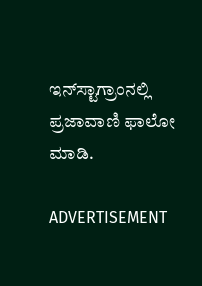ಇನ್‌ಸ್ಟಾಗ್ರಾಂನಲ್ಲಿ ಪ್ರಜಾವಾಣಿ ಫಾಲೋ ಮಾಡಿ.

ADVERTISEMENT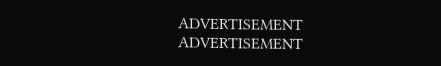ADVERTISEMENT
ADVERTISEMENT